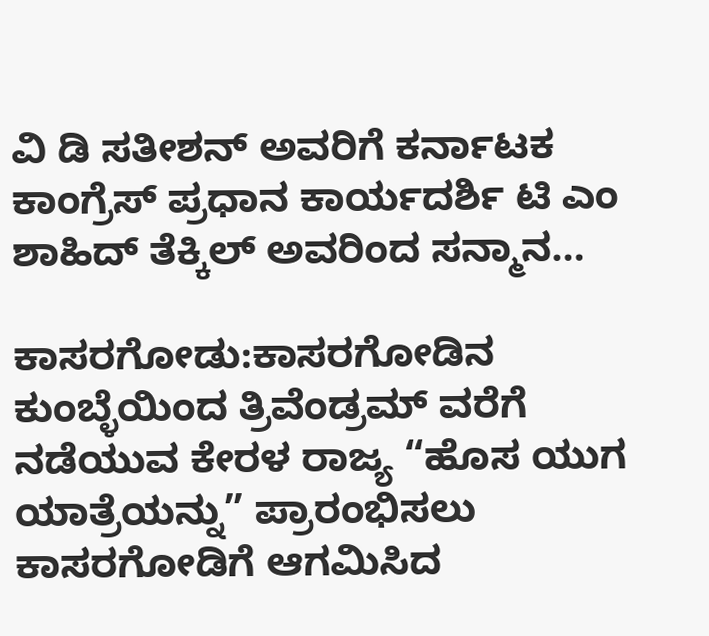ವಿ ಡಿ ಸತೀಶನ್ ಅವರಿಗೆ ಕರ್ನಾಟಕ ಕಾಂಗ್ರೆಸ್ ಪ್ರಧಾನ ಕಾರ್ಯದರ್ಶಿ ಟಿ ಎಂ ಶಾಹಿದ್ ತೆಕ್ಕಿಲ್ ಅವರಿಂದ ಸನ್ಮಾನ…

ಕಾಸರಗೋಡು:ಕಾಸರಗೋಡಿನ ಕುಂಬ್ಳೆಯಿಂದ ತ್ರಿವೆಂಡ್ರಮ್ ವರೆಗೆ ನಡೆಯುವ ಕೇರಳ ರಾಜ್ಯ “ಹೊಸ ಯುಗ ಯಾತ್ರೆಯನ್ನು” ಪ್ರಾರಂಭಿಸಲು ಕಾಸರಗೋಡಿಗೆ ಆಗಮಿಸಿದ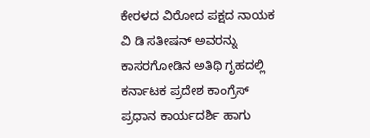ಕೇರಳದ ವಿರೋದ ಪಕ್ಷದ ನಾಯಕ ವಿ ಡಿ ಸತೀಷನ್ ಅವರನ್ನು ಕಾಸರಗೋಡಿನ ಅತಿಥಿ ಗೃಹದಲ್ಲಿ ಕರ್ನಾಟಕ ಪ್ರದೇಶ ಕಾಂಗ್ರೆಸ್ ಪ್ರಧಾನ ಕಾರ್ಯದರ್ಶಿ ಹಾಗು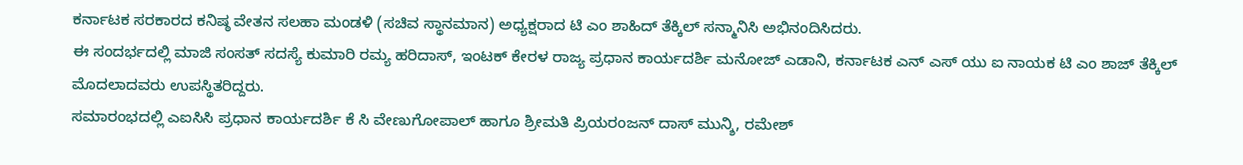ಕರ್ನಾಟಕ ಸರಕಾರದ ಕನಿಷ್ಠ ವೇತನ ಸಲಹಾ ಮಂಡಳಿ (ಸಚಿವ ಸ್ಥಾನಮಾನ) ಅಧ್ಯಕ್ಷರಾದ ಟಿ ಎಂ ಶಾಹಿದ್ ತೆಕ್ಕಿಲ್ ಸನ್ಮಾನಿಸಿ ಅಭಿನಂದಿಸಿದರು.
ಈ ಸಂದರ್ಭದಲ್ಲಿ ಮಾಜಿ ಸಂಸತ್ ಸದಸ್ಯೆ ಕುಮಾರಿ ರಮ್ಯ ಹರಿದಾಸ್, ಇಂಟಕ್ ಕೇರಳ ರಾಜ್ಯ ಪ್ರಧಾನ ಕಾರ್ಯದರ್ಶಿ ಮನೋಜ್ ಎಡಾನಿ, ಕರ್ನಾಟಕ ಎನ್ ಎಸ್ ಯು ಐ ನಾಯಕ ಟಿ ಎಂ ಶಾಜ್ ತೆಕ್ಕಿಲ್ ಮೊದಲಾದವರು ಉಪಸ್ಥಿತರಿದ್ದರು.
ಸಮಾರಂಭದಲ್ಲಿ ಎಐಸಿಸಿ ಪ್ರಧಾನ ಕಾರ್ಯದರ್ಶಿ ಕೆ ಸಿ ವೇಣುಗೋಪಾಲ್ ಹಾಗೂ ಶ್ರೀಮತಿ ಪ್ರಿಯರಂಜನ್ ದಾಸ್ ಮುನ್ಶಿ, ರಮೇಶ್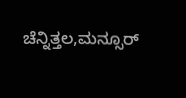ಚೆನ್ನಿತ್ತಲ,ಮನ್ಸೂರ್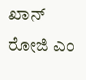ಖಾನ್ ರೋಜಿ ಎಂ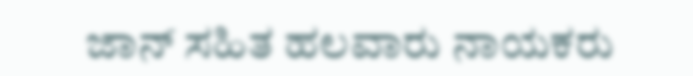ಜಾನ್ ಸಹಿತ ಹಲವಾರು ನಾಯಕರು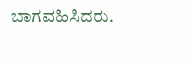ಬಾಗವಹಿಸಿದರು.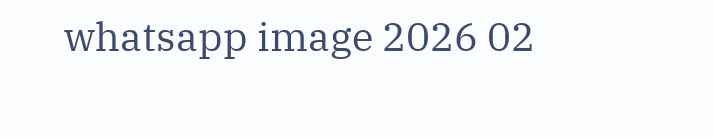whatsapp image 2026 02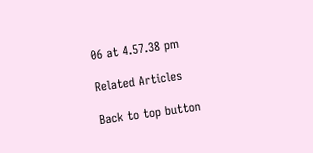06 at 4.57.38 pm

Related Articles

Back to top button